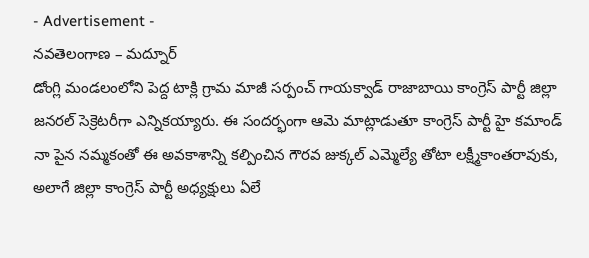- Advertisement -
నవతెలంగాణ – మద్నూర్
డోంగ్లి మండలంలోని పెద్ద టాక్లి గ్రామ మాజీ సర్పంచ్ గాయక్వాడ్ రాజాబాయి కాంగ్రెస్ పార్టీ జిల్లా జనరల్ సెక్రెటరీగా ఎన్నికయ్యారు. ఈ సందర్భంగా ఆమె మాట్లాడుతూ కాంగ్రెస్ పార్టీ హై కమాండ్ నా పైన నమ్మకంతో ఈ అవకాశాన్ని కల్పించిన గౌరవ జుక్కల్ ఎమ్మెల్యే తోటా లక్ష్మీకాంతరావుకు, అలాగే జిల్లా కాంగ్రెస్ పార్టీ అధ్యక్షులు ఏలే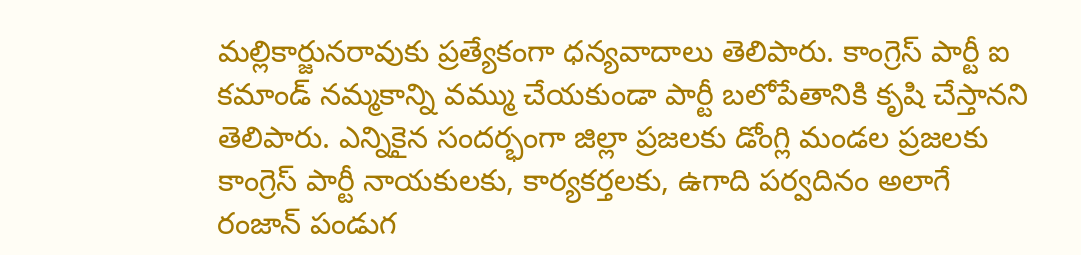మల్లికార్జునరావుకు ప్రత్యేకంగా ధన్యవాదాలు తెలిపారు. కాంగ్రెస్ పార్టీ ఐ కమాండ్ నమ్మకాన్ని వమ్ము చేయకుండా పార్టీ బలోపేతానికి కృషి చేస్తానని తెలిపారు. ఎన్నికైన సందర్భంగా జిల్లా ప్రజలకు డోంగ్లి మండల ప్రజలకు కాంగ్రెస్ పార్టీ నాయకులకు, కార్యకర్తలకు, ఉగాది పర్వదినం అలాగే రంజాన్ పండుగ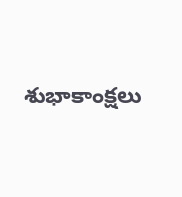శుభాకాంక్షలు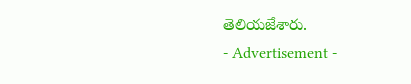తెలియజేశారు.
- Advertisement -